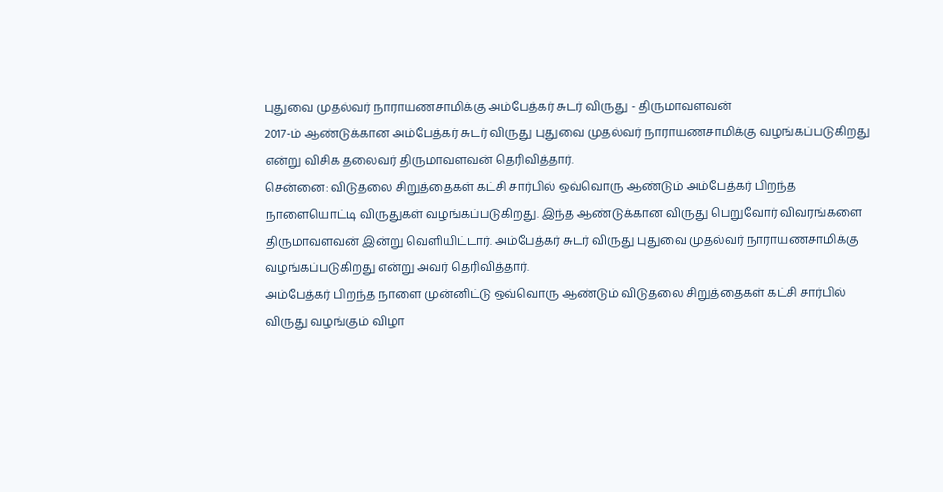புதுவை முதல்வர் நாராயணசாமிக்கு அம்பேத்கர் சுடர் விருது - திருமாவளவன்
2017-ம் ஆண்டுக்கான அம்பேத்கர் சுடர் விருது புதுவை முதல்வர் நாராயணசாமிக்கு வழங்கப்படுகிறது என்று விசிக தலைவர் திருமாவளவன் தெரிவித்தார்.
சென்னை: விடுதலை சிறுத்தைகள் கட்சி சார்பில் ஒவ்வொரு ஆண்டும் அம்பேத்கர் பிறந்த நாளையொட்டி விருதுகள் வழங்கப்படுகிறது. இந்த ஆண்டுக்கான விருது பெறுவோர் விவரங்களை திருமாவளவன் இன்று வெளியிட்டார். அம்பேத்கர் சுடர் விருது புதுவை முதல்வர் நாராயணசாமிக்கு வழங்கப்படுகிறது என்று அவர் தெரிவித்தார்.
அம்பேத்கர் பிறந்த நாளை முன்னிட்டு ஒவ்வொரு ஆண்டும் விடுதலை சிறுத்தைகள் கட்சி சார்பில் விருது வழங்கும் விழா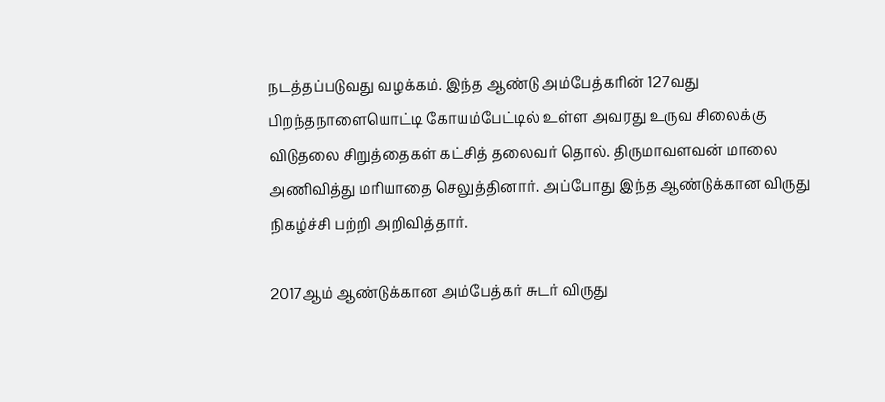நடத்தப்படுவது வழக்கம். இந்த ஆண்டு அம்பேத்கரின் 127வது பிறந்தநாளையொட்டி கோயம்பேட்டில் உள்ள அவரது உருவ சிலைக்கு விடுதலை சிறுத்தைகள் கட்சித் தலைவர் தொல். திருமாவளவன் மாலை அணிவித்து மரியாதை செலுத்தினார். அப்போது இந்த ஆண்டுக்கான விருது நிகழ்ச்சி பற்றி அறிவித்தார்.

2017ஆம் ஆண்டுக்கான அம்பேத்கர் சுடர் விருது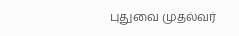புதுவை முதல்வர்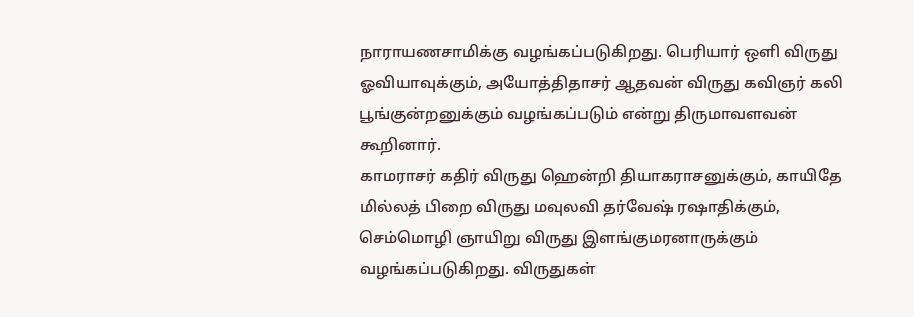நாராயணசாமிக்கு வழங்கப்படுகிறது. பெரியார் ஒளி விருது ஓவியாவுக்கும், அயோத்திதாசர் ஆதவன் விருது கவிஞர் கலி பூங்குன்றனுக்கும் வழங்கப்படும் என்று திருமாவளவன் கூறினார்.
காமராசர் கதிர் விருது ஹென்றி தியாகராசனுக்கும், காயிதே மில்லத் பிறை விருது மவுலவி தர்வேஷ் ரஷாதிக்கும், செம்மொழி ஞாயிறு விருது இளங்குமரனாருக்கும் வழங்கப்படுகிறது. விருதுகள்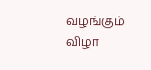வழங்கும் விழா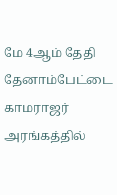மே 4ஆம் தேதி தேனாம்பேட்டை காமராஜர் அரங்கத்தில்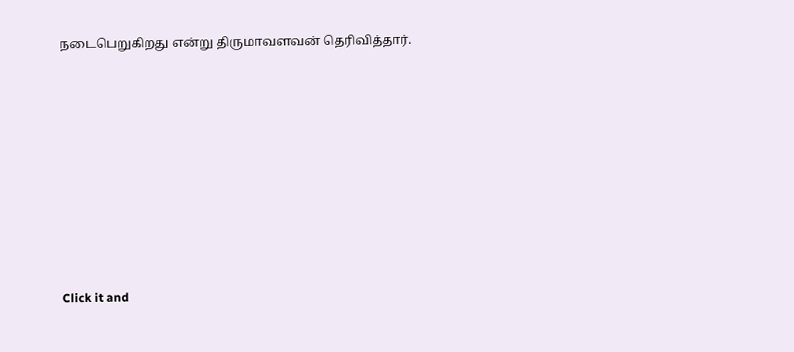நடைபெறுகிறது என்று திருமாவளவன் தெரிவித்தார்.












Click it and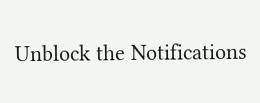Unblock the Notifications